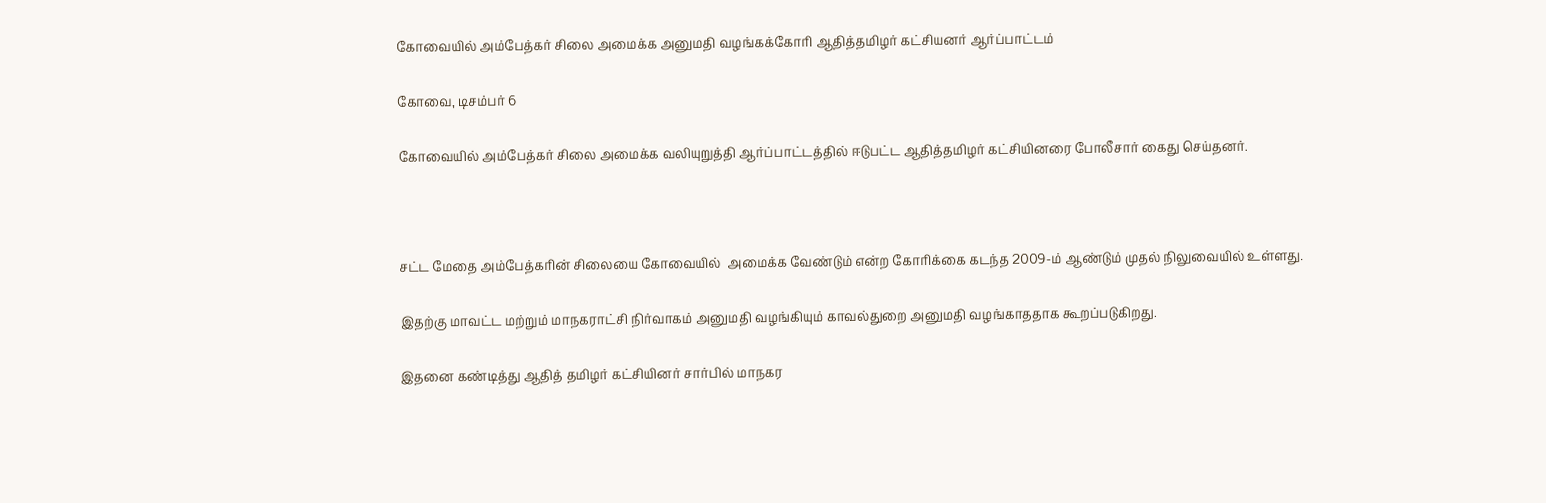கோவையில் அம்பேத்கர் சிலை அமைக்க அனுமதி வழங்கக்கோரி ஆதித்தமிழர் கட்சியனர் ஆர்ப்பாட்டம்

கோவை, டிசம்பர் 6

கோவையில் அம்பேத்கர் சிலை அமைக்க வலியுறுத்தி ஆர்ப்பாட்டத்தில் ஈடுபட்ட ஆதித்தமிழர் கட்சியினரை போலீசார் கைது செய்தனர்.



சட்ட மேதை அம்பேத்கரின் சிலையை கோவையில்  அமைக்க வேண்டும் என்ற கோரிக்கை கடந்த 2009-ம் ஆண்டும் முதல் நிலுவையில் உள்ளது.

இதற்கு மாவட்ட மற்றும் மாநகராட்சி நிர்வாகம் அனுமதி வழங்கியும் காவல்துறை அனுமதி வழங்காததாக கூறப்படுகிறது.

இதனை கண்டித்து ஆதித் தமிழர் கட்சியினர் சார்பில் மாநகர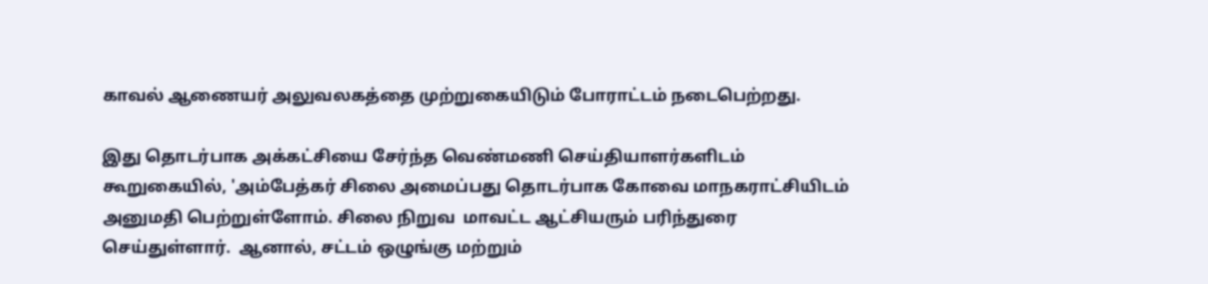காவல் ஆணையர் அலுவலகத்தை முற்றுகையிடும் போராட்டம் நடைபெற்றது.

இது தொடர்பாக அக்கட்சியை சேர்ந்த வெண்மணி செய்தியாளர்களிடம் கூறுகையில், 'அம்பேத்கர் சிலை அமைப்பது தொடர்பாக கோவை மாநகராட்சியிடம் அனுமதி பெற்றுள்ளோம். சிலை நிறுவ  மாவட்ட ஆட்சியரும் பரிந்துரை செய்துள்ளார்.  ஆனால், சட்டம் ஒழுங்கு மற்றும்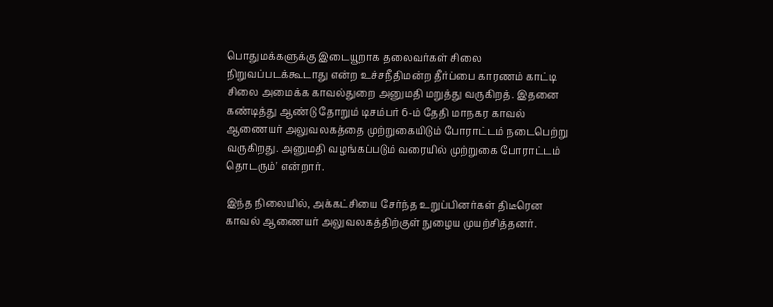பொதுமக்களுக்கு இடையூறாக தலைவர்கள் சிலை நிறுவப்படக்கூடாது என்ற உச்சநீதிமன்ற தீர்ப்பை காரணம் காட்டி சிலை அமைக்க காவல்துறை அனுமதி மறுத்து வருகிறத். இதனை கண்டித்து ஆண்டு தோறும் டிசம்பர் 6-ம் தேதி மாநகர காவல் ஆணையர் அலுவலகத்தை முற்றுகையிடும் போராட்டம் நடைபெற்று வருகிறது. அனுமதி வழங்கப்படும் வரையில் முற்றுகை போராட்டம் தொடரும்' என்றார்.

இந்த நிலையில், அக்கட்சியை சேர்ந்த உறுப்பினர்கள் திடீரென காவல் ஆணையர் அலுவலகத்திற்குள் நுழைய முயற்சித்தனர்.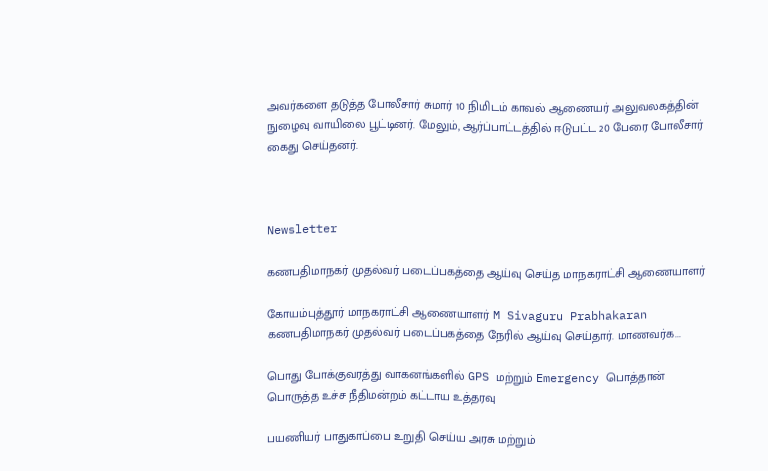அவர்களை தடுத்த போலீசார் சுமார் 10 நிமிடம் காவல் ஆணையர் அலுவலகத்தின் நுழைவு வாயிலை பூட்டினர். மேலும், ஆர்ப்பாட்டத்தில் ஈடுபட்ட 20 பேரை போலீசார் கைது செய்தனர்.



Newsletter

கணபதிமாநகர் முதல்வர் படைப்பகத்தை ஆய்வு செய்த மாநகராட்சி ஆணையாளர்

கோயம்புத்தூர் மாநகராட்சி ஆணையாளர் M Sivaguru Prabhakaran கணபதிமாநகர் முதல்வர் படைப்பகத்தை நேரில் ஆய்வு செய்தார். மாணவர்க...

பொது போக்குவரத்து வாகனங்களில் GPS மற்றும் Emergency பொத்தான் பொருத்த உச்ச நீதிமன்றம் கட்டாய உத்தரவு

பயணியர் பாதுகாப்பை உறுதி செய்ய அரசு மற்றும்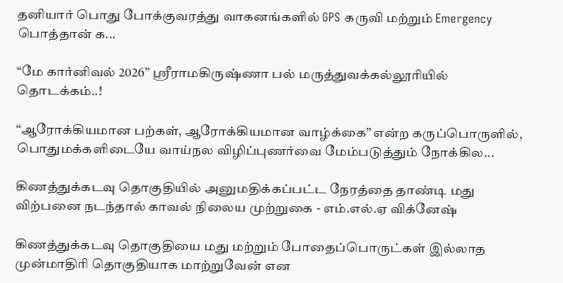தனியார் பொது போக்குவரத்து வாகனங்களில் GPS கருவி மற்றும் Emergency பொத்தான் க...

“மே கார்னிவல் 2026” ஸ்ரீராமகிருஷ்ணா பல் மருத்துவக்கல்லூரியில் தொடக்கம்..!

“ஆரோக்கியமான பற்கள், ஆரோக்கியமான வாழ்க்கை” என்ற கருப்பொருளில், பொதுமக்களிடையே வாய்நல விழிப்புணர்வை மேம்படுத்தும் நோக்கில...

கிணத்துக்கடவு தொகுதியில் அனுமதிக்கப்பட்ட நேரத்தை தாண்டி மது விற்பனை நடந்தால் காவல் நிலைய முற்றுகை - எம்.எல்.ஏ விக்னேஷ்

கிணத்துக்கடவு தொகுதியை மது மற்றும் போதைப்பொருட்கள் இல்லாத முன்மாதிரி தொகுதியாக மாற்றுவேன் என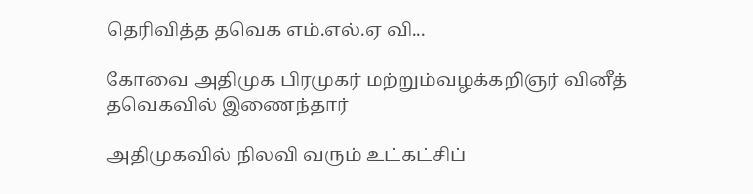தெரிவித்த தவெக எம்.எல்.ஏ வி...

கோவை அதிமுக பிரமுகர் மற்றும்வழக்கறிஞர் வினீத் தவெகவில் இணைந்தார்

அதிமுகவில் நிலவி வரும் உட்கட்சிப்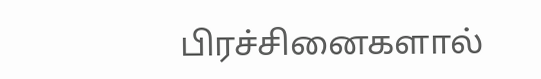பிரச்சினைகளால்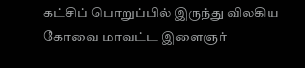கட்சிப் பொறுப்பில் இருந்து விலகிய கோவை மாவட்ட இளைஞர்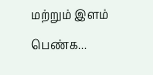மற்றும் இளம் பெண்க...